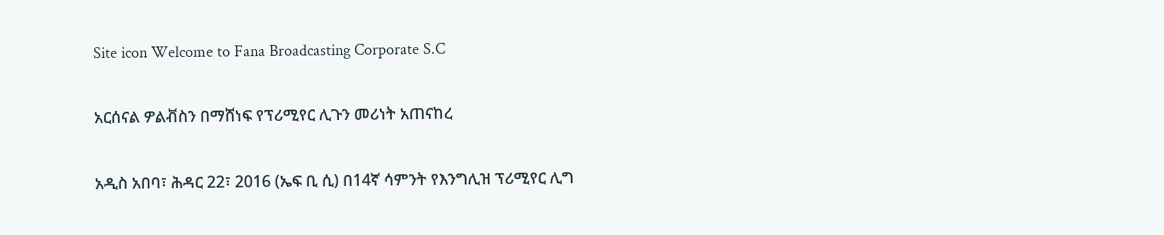Site icon Welcome to Fana Broadcasting Corporate S.C

አርሰናል ዎልቭስን በማሸነፍ የፕሪሚየር ሊጉን መሪነት አጠናከረ

አዲስ አበባ፣ ሕዳር 22፣ 2016 (ኤፍ ቢ ሲ) በ14ኛ ሳምንት የእንግሊዝ ፕሪሚየር ሊግ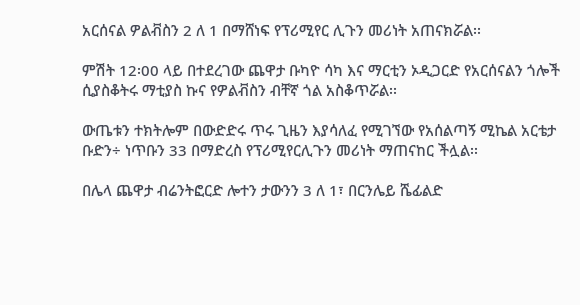አርሰናል ዎልቭስን 2 ለ 1 በማሸነፍ የፕሪሚየር ሊጉን መሪነት አጠናክሯል፡፡

ምሽት 12፡00 ላይ በተደረገው ጨዋታ ቡካዮ ሳካ እና ማርቲን ኦዲጋርድ የአርሰናልን ጎሎች ሲያስቆትሩ ማቲያስ ኩና የዎልቭስን ብቸኛ ጎል አስቆጥሯል፡፡

ውጤቱን ተክትሎም በውድድሩ ጥሩ ጊዜን እያሳለፈ የሚገኘው የአሰልጣኝ ሚኬል አርቴታ ቡድን÷ ነጥቡን 33 በማድረስ የፕሪሚየርሊጉን መሪነት ማጠናከር ችሏል፡፡

በሌላ ጨዋታ ብሬንትፎርድ ሎተን ታውንን 3 ለ 1፣ በርንሌይ ሼፊልድ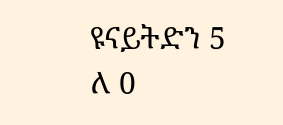ዩናይትድን 5 ለ 0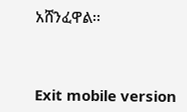አሸንፈዋል፡፡



Exit mobile version